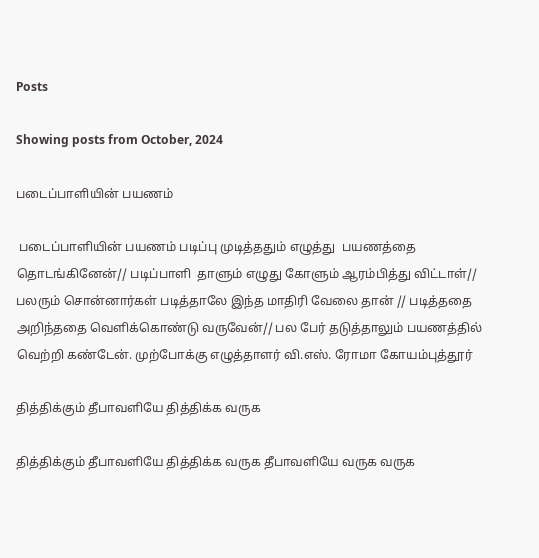Posts

Showing posts from October, 2024

படைப்பாளியின் பயணம்

 படைப்பாளியின் பயணம் படிப்பு முடித்ததும் எழுத்து  பயணத்தை  தொடங்கினேன்// படிப்பாளி  தாளும் எழுது கோளும் ஆரம்பித்து விட்டாள்// பலரும் சொன்னார்கள் படித்தாலே இந்த மாதிரி வேலை தான் // படித்ததை அறிந்ததை வெளிக்கொண்டு வருவேன்// பல பேர் தடுத்தாலும் பயணத்தில் வெற்றி கண்டேன். முற்போக்கு எழுத்தாளர் வி.எஸ். ரோமா கோயம்புத்தூர்

தித்திக்கும் தீபாவளியே தித்திக்க வருக

தித்திக்கும் தீபாவளியே தித்திக்க வருக தீபாவளியே வருக வருக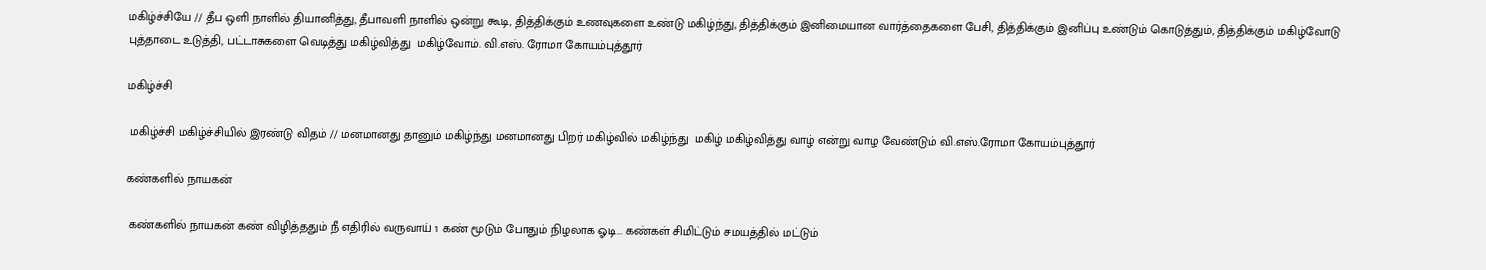மகிழ்ச்சியே // தீப ஒளி நாளில் தியானித்து, தீபாவளி நாளில் ஒன்று கூடி, தித்திக்கும் உணவுகளை உண்டு மகிழ்ந்து, தித்திக்கும் இனிமையான வார்த்தைகளை பேசி, தித்திக்கும் இனிப்பு உண்டும் கொடுத்தும், தித்திக்கும் மகிழ்வோடு புத்தாடை உடுத்தி, பட்டாசுகளை வெடித்து மகிழ்வித்து  மகிழ்வோம். வி.எஸ். ரோமா கோயம்புத்தூர்

மகிழ்ச்சி

 மகிழ்ச்சி மகிழ்ச்சியில் இரண்டு விதம் // மனமானது தானும் மகிழ்ந்து மனமானது பிறர் மகிழ்வில் மகிழ்ந்து  மகிழ் மகிழ்வித்து வாழ் என்று வாழ வேண்டும் வி.எஸ்.ரோமா கோயம்புத்தூர்

கண்களில் நாயகன்

 கண்களில் நாயகன் கண் விழித்ததும் நீ எதிரில் வருவாய் 1 கண் மூடும் போதும் நிழலாக ஓடி... கண்கள் சிமிட்டும் சமயத்தில் மட்டும்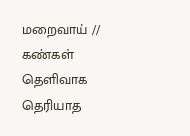மறைவாய் // கண்கள் தெளிவாக தெரியாத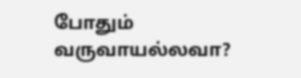போதும் வருவாயல்லவா?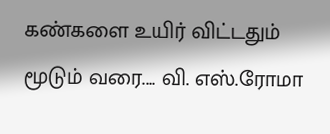கண்களை உயிர் விட்டதும் மூடும் வரை.... வி. எஸ்.ரோமா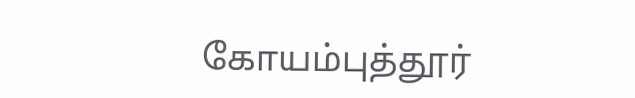கோயம்புத்தூர்